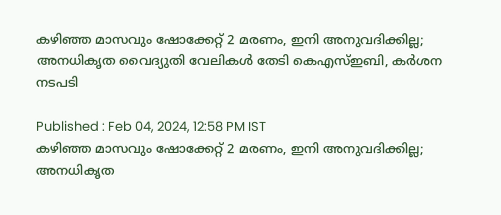കഴിഞ്ഞ മാസവും ഷോക്കേറ്റ് 2 മരണം, ഇനി അനുവദിക്കില്ല; അനധികൃത വൈദ്യുതി വേലികള്‍ തേടി കെഎസ്ഇബി, കർശന നടപടി

Published : Feb 04, 2024, 12:58 PM IST
കഴിഞ്ഞ മാസവും ഷോക്കേറ്റ് 2 മരണം, ഇനി അനുവദിക്കില്ല; അനധികൃത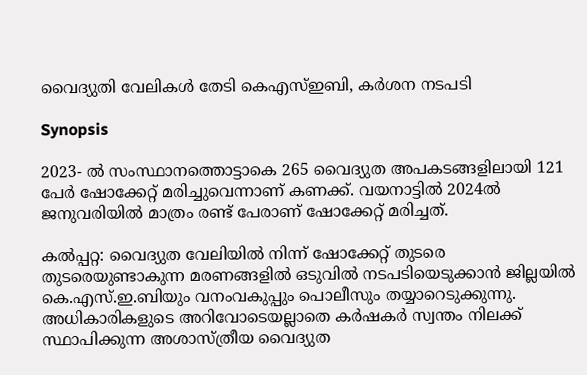വൈദ്യുതി വേലികള്‍ തേടി കെഎസ്ഇബി, കർശന നടപടി

Synopsis

2023- ല്‍ സംസ്ഥാനത്തൊട്ടാകെ 265 വൈദ്യുത അപകടങ്ങളിലായി 121 പേര്‍ ഷോക്കേറ്റ് മരിച്ചുവെന്നാണ് കണക്ക്. വയനാട്ടിൽ 2024ൽ ജനുവരിയിൽ മാത്രം രണ്ട് പേരാണ് ഷോക്കേറ്റ് മരിച്ചത്.

കല്‍പ്പറ്റ: വൈദ്യുത വേലിയില്‍ നിന്ന് ഷോക്കേറ്റ് തുടരെ തുടരെയുണ്ടാകുന്ന മരണങ്ങളില്‍ ഒടുവില്‍ നടപടിയെടുക്കാന്‍ ജില്ലയിൽ കെ.എസ്.ഇ.ബിയും വനംവകുപ്പും പൊലീസും തയ്യാറെടുക്കുന്നു. അധികാരികളുടെ അറിവോടെയല്ലാതെ കര്‍ഷകര്‍ സ്വന്തം നിലക്ക് സ്ഥാപിക്കുന്ന അശാസ്ത്രീയ വൈദ്യുത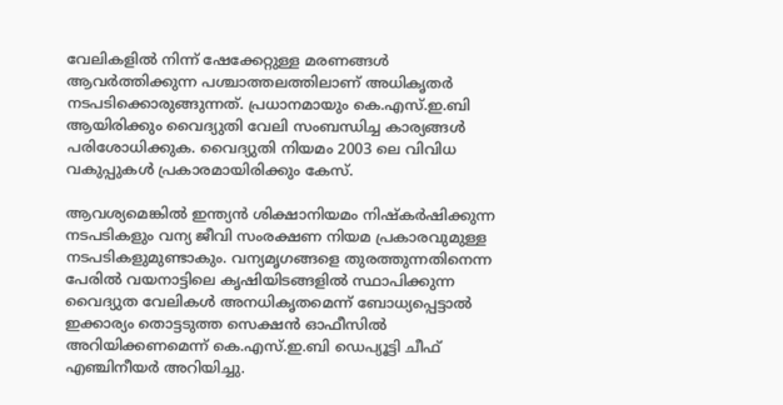വേലികളില്‍ നിന്ന് ഷേക്കേറ്റുള്ള മരണങ്ങള്‍ ആവര്‍ത്തിക്കുന്ന പശ്ചാത്തലത്തിലാണ് അധികൃതര്‍ നടപടിക്കൊരുങ്ങുന്നത്. പ്രധാനമായും കെ.എസ്.ഇ.ബി ആയിരിക്കും വൈദ്യുതി വേലി സംബന്ധിച്ച കാര്യങ്ങള്‍ പരിശോധിക്കുക. വൈദ്യുതി നിയമം 2003 ലെ വിവിധ വകുപ്പുകള്‍ പ്രകാരമായിരിക്കും കേസ്.

ആവശ്യമെങ്കില്‍ ഇന്ത്യന്‍ ശിക്ഷാനിയമം നിഷ്‌കര്‍ഷിക്കുന്ന നടപടികളും വന്യ ജീവി സംരക്ഷണ നിയമ പ്രകാരവുമുള്ള നടപടികളുമുണ്ടാകും. വന്യമൃഗങ്ങളെ തുരത്തുന്നതിനെന്ന പേരില്‍ വയനാട്ടിലെ കൃഷിയിടങ്ങളില്‍ സ്ഥാപിക്കുന്ന വൈദ്യുത വേലികള്‍ അനധികൃതമെന്ന് ബോധ്യപ്പെട്ടാല്‍ ഇക്കാര്യം തൊട്ടടുത്ത സെക്ഷന്‍ ഓഫീസില്‍ അറിയിക്കണമെന്ന് കെ.എസ്.ഇ.ബി ഡെപ്യൂട്ടി ചീഫ് എഞ്ചിനീയര്‍ അറിയിച്ചു.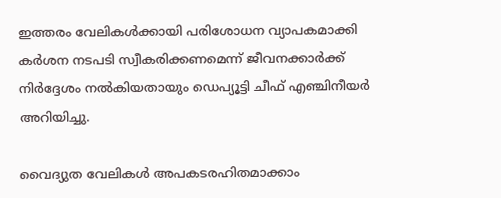ഇത്തരം വേലികള്‍ക്കായി പരിശോധന വ്യാപകമാക്കി കര്‍ശന നടപടി സ്വീകരിക്കണമെന്ന് ജീവനക്കാര്‍ക്ക് നിര്‍ദ്ദേശം നല്‍കിയതായും ഡെപ്യൂട്ടി ചീഫ് എഞ്ചിനീയര്‍ അറിയിച്ചു.

വൈദ്യുത വേലികള്‍ അപകടരഹിതമാക്കാം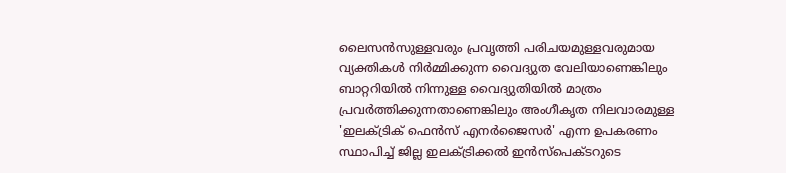ലൈസന്‍സുള്ളവരും പ്രവൃത്തി പരിചയമുള്ളവരുമായ വ്യക്തികള്‍ നിര്‍മ്മിക്കുന്ന വൈദ്യുത വേലിയാണെങ്കിലും ബാറ്ററിയില്‍ നിന്നുള്ള വൈദ്യുതിയില്‍ മാത്രം പ്രവര്‍ത്തിക്കുന്നതാണെങ്കിലും അംഗീകൃത നിലവാരമുള്ള 'ഇലക്ട്രിക് ഫെന്‍സ് എനര്‍ജൈസര്‍' എന്ന ഉപകരണം സ്ഥാപിച്ച് ജില്ല ഇലക്ട്രിക്കല്‍ ഇന്‍സ്പെക്ടറുടെ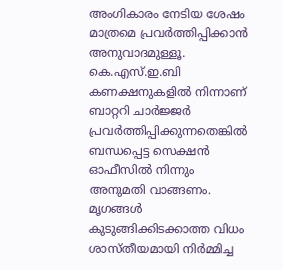അംഗികാരം നേടിയ ശേഷം മാത്രമെ പ്രവര്‍ത്തിപ്പിക്കാന്‍ അനുവാദമുള്ളൂ. കെ.എസ്.ഇ.ബി കണക്ഷനുകളില്‍ നിന്നാണ് ബാറ്ററി ചാര്‍ജ്ജര്‍ പ്രവര്‍ത്തിപ്പിക്കുന്നതെങ്കില്‍ ബന്ധപ്പെട്ട സെക്ഷന്‍ ഓഫീസില്‍ നിന്നും അനുമതി വാങ്ങണം. മൃഗങ്ങള്‍ കുടുങ്ങിക്കിടക്കാത്ത വിധം ശാസ്തീയമായി നിര്‍മ്മിച്ച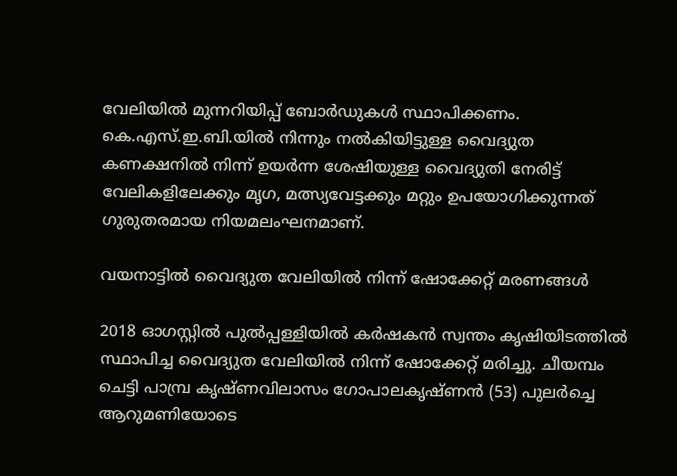വേലിയില്‍ മുന്നറിയിപ്പ് ബോര്‍ഡുകള്‍ സ്ഥാപിക്കണം. കെ.എസ്.ഇ.ബി.യില്‍ നിന്നും നല്‍കിയിട്ടുള്ള വൈദ്യുത കണക്ഷനില്‍ നിന്ന് ഉയര്‍ന്ന ശേഷിയുള്ള വൈദ്യുതി നേരിട്ട്  വേലികളിലേക്കും മൃഗ, മത്സ്യവേട്ടക്കും മറ്റും ഉപയോഗിക്കുന്നത് ഗുരുതരമായ നിയമലംഘനമാണ്.

വയനാട്ടില്‍ വൈദ്യുത വേലിയില്‍ നിന്ന് ഷോക്കേറ്റ് മരണങ്ങള്‍

2018 ഓഗസ്റ്റില്‍ പുല്‍പ്പള്ളിയില്‍ കര്‍ഷകന്‍ സ്വന്തം കൃഷിയിടത്തില്‍ സ്ഥാപിച്ച വൈദ്യുത വേലിയില്‍ നിന്ന് ഷോക്കേറ്റ് മരിച്ചു. ചീയമ്പം ചെട്ടി പാമ്പ്ര കൃഷ്ണവിലാസം ഗോപാലകൃഷ്ണന്‍ (53) പുലര്‍ച്ചെ ആറുമണിയോടെ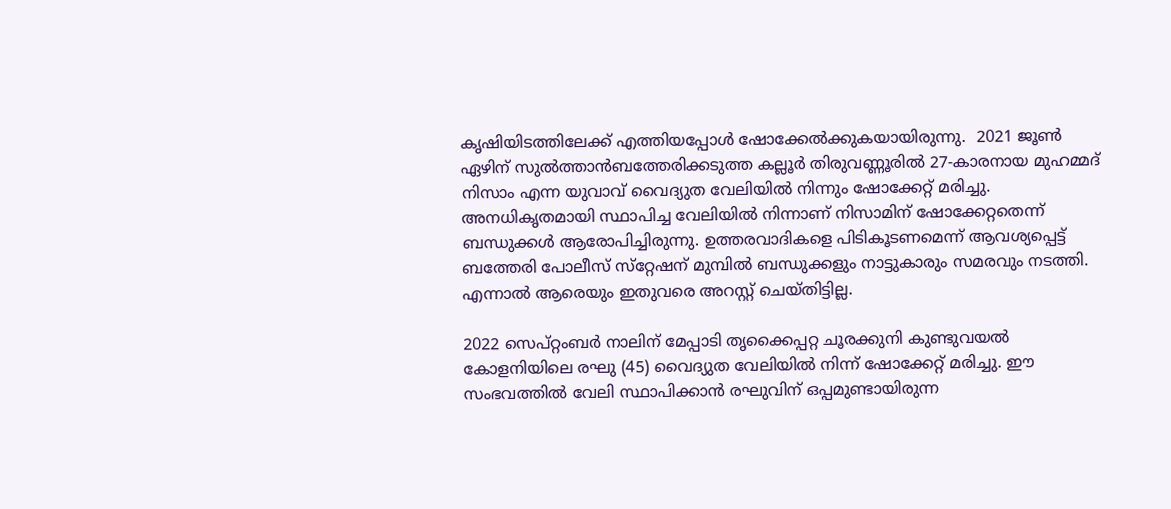കൃഷിയിടത്തിലേക്ക് എത്തിയപ്പോള്‍ ഷോക്കേല്‍ക്കുകയായിരുന്നു.  2021 ജൂണ്‍ ഏഴിന് സുല്‍ത്താന്‍ബത്തേരിക്കടുത്ത കല്ലൂര്‍ തിരുവണ്ണൂരില്‍ 27-കാരനായ മുഹമ്മദ് നിസാം എന്ന യുവാവ് വൈദ്യുത വേലിയില്‍ നിന്നും ഷോക്കേറ്റ് മരിച്ചു. അനധികൃതമായി സ്ഥാപിച്ച വേലിയില്‍ നിന്നാണ് നിസാമിന് ഷോക്കേറ്റതെന്ന് ബന്ധുക്കള്‍ ആരോപിച്ചിരുന്നു. ഉത്തരവാദികളെ പിടികൂടണമെന്ന് ആവശ്യപ്പെട്ട് ബത്തേരി പോലീസ് സ്‌റ്റേഷന് മുമ്പില്‍ ബന്ധുക്കളും നാട്ടുകാരും സമരവും നടത്തി. എന്നാല്‍ ആരെയും ഇതുവരെ അറസ്റ്റ് ചെയ്തിട്ടില്ല.

2022 സെപ്റ്റംബര്‍ നാലിന് മേപ്പാടി തൃക്കൈപ്പറ്റ ചൂരക്കുനി കുണ്ടുവയല്‍ കോളനിയിലെ രഘു (45) വൈദ്യുത വേലിയില്‍ നിന്ന് ഷോക്കേറ്റ് മരിച്ചു. ഈ സംഭവത്തില്‍ വേലി സ്ഥാപിക്കാന്‍ രഘുവിന് ഒപ്പമുണ്ടായിരുന്ന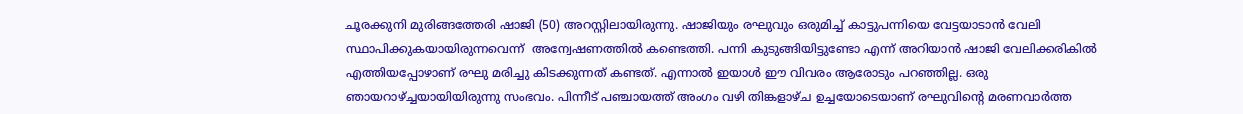ചൂരക്കുനി മുരിങ്ങത്തേരി ഷാജി (50) അറസ്റ്റിലായിരുന്നു. ഷാജിയും രഘുവും ഒരുമിച്ച് കാട്ടുപന്നിയെ വേട്ടയാടാന്‍ വേലി സ്ഥാപിക്കുകയായിരുന്നവെന്ന്  അന്വേഷണത്തില്‍ കണ്ടെത്തി. പന്നി കുടുങ്ങിയിട്ടുണ്ടോ എന്ന് അറിയാന്‍ ഷാജി വേലിക്കരികില്‍ എത്തിയപ്പോഴാണ് രഘു മരിച്ചു കിടക്കുന്നത് കണ്ടത്. എന്നാല്‍ ഇയാള്‍ ഈ വിവരം ആരോടും പറഞ്ഞില്ല. ഒരു ഞായറാഴ്ച്ചയായിയിരുന്നു സംഭവം. പിന്നീട് പഞ്ചായത്ത് അംഗം വഴി തിങ്കളാഴ്ച ഉച്ചയോടെയാണ് രഘുവിന്റെ മരണവാര്‍ത്ത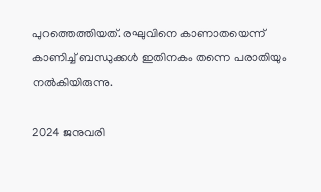പുറത്തെത്തിയത്. രഘുവിനെ കാണാതയെന്ന് കാണിച്ച് ബന്ധുക്കള്‍ ഇതിനകം തന്നെ പരാതിയും നല്‍കിയിരുന്നു.

2024 ജനുവരി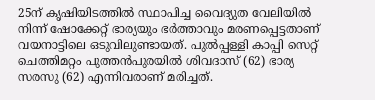25ന് കൃഷിയിടത്തില്‍ സ്ഥാപിച്ച വൈദ്യുത വേലിയില്‍ നിന്ന് ഷോക്കേറ്റ് ഭാര്യയും ഭര്‍ത്താവും മരണപ്പെട്ടതാണ് വയനാട്ടിലെ ഒടുവിലുണ്ടായത്. പുല്‍പ്പള്ളി കാപ്പി സെറ്റ് ചെത്തിമറ്റം പുത്തന്‍പുരയില്‍ ശിവദാസ് (62) ഭാര്യ സരസു (62) എന്നിവരാണ് മരിച്ചത്.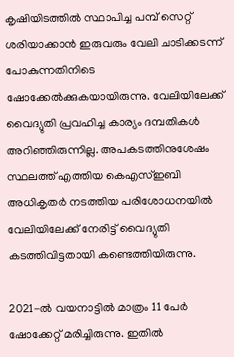കൃഷിയിടത്തില്‍ സ്ഥാപിച്ച പമ്പ് സെറ്റ് ശരിയാക്കാന്‍ ഇരുവരും വേലി ചാടിക്കടന്ന് പോകുന്നതിനിടെ ഷോക്കേല്‍ക്കുകയായിരുന്നു. വേലിയിലേക്ക് വൈദ്യുതി പ്രവഹിച്ച കാര്യം ദമ്പതികള്‍ അറിഞ്ഞിരുന്നില്ല. അപകടത്തിനുശേഷം സ്ഥലത്ത് എത്തിയ കെഎസ്ഇബി അധികൃതര്‍ നടത്തിയ പരിശോധനയില്‍  വേലിയിലേക്ക് നേരിട്ട് വൈദ്യുതി കടത്തിവിട്ടതായി കണ്ടെത്തിയിരുന്നു.

2021-ല്‍ വയനാട്ടില്‍ മാത്രം 11 പേര്‍ ഷോക്കേറ്റ് മരിച്ചിരുന്നു. ഇതില്‍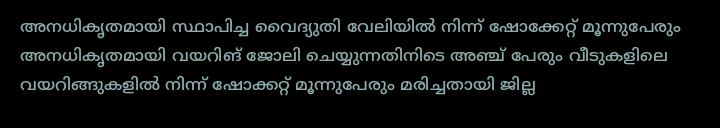അനധികൃതമായി സ്ഥാപിച്ച വൈദ്യുതി വേലിയില്‍ നിന്ന് ഷോക്കേറ്റ് മൂന്നുപേരും അനധികൃതമായി വയറിങ് ജോലി ചെയ്യുന്നതിനിടെ അഞ്ച് പേരും വീടുകളിലെ വയറിങ്ങുകളില്‍ നിന്ന് ഷോക്കറ്റ് മൂന്നുപേരും മരിച്ചതായി ജില്ല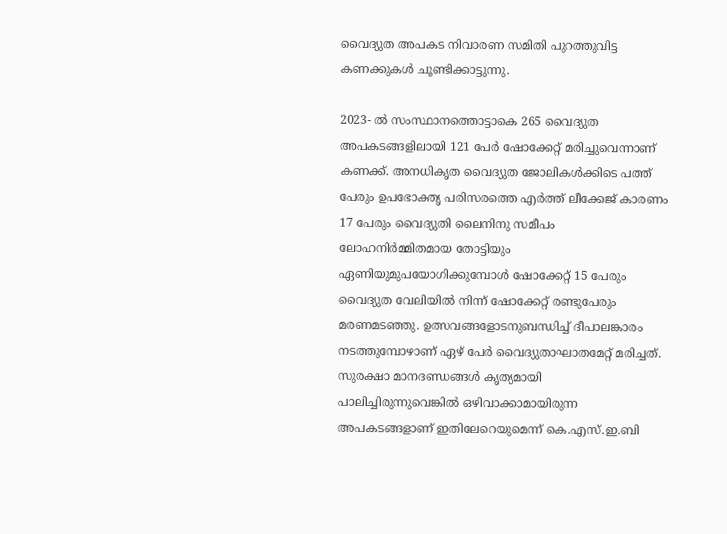വൈദ്യുത അപകട നിവാരണ സമിതി പുറത്തുവിട്ട കണക്കുകള്‍ ചൂണ്ടിക്കാട്ടുന്നു.

2023- ല്‍ സംസ്ഥാനത്തൊട്ടാകെ 265 വൈദ്യുത അപകടങ്ങളിലായി 121 പേര്‍ ഷോക്കേറ്റ് മരിച്ചുവെന്നാണ് കണക്ക്. അനധികൃത വൈദ്യുത ജോലികള്‍ക്കിടെ പത്ത് പേരും ഉപഭോക്തൃ പരിസരത്തെ എര്‍ത്ത് ലീക്കേജ് കാരണം 17 പേരും വൈദ്യുതി ലൈനിനു സമീപം ലോഹനിര്‍മ്മിതമായ തോട്ടിയും ഏണിയുമുപയോഗിക്കുമ്പോള്‍ ഷോക്കേറ്റ് 15 പേരും വൈദ്യുത വേലിയില്‍ നിന്ന് ഷോക്കേറ്റ് രണ്ടുപേരും മരണമടഞ്ഞു. ഉത്സവങ്ങളോടനുബന്ധിച്ച് ദീപാലങ്കാരം നടത്തുമ്പോഴാണ് ഏഴ് പേര്‍ വൈദ്യുതാഘാതമേറ്റ് മരിച്ചത്. സുരക്ഷാ മാനദണ്ഡങ്ങള്‍ കൃത്യമായി പാലിച്ചിരുന്നുവെങ്കില്‍ ഒഴിവാക്കാമായിരുന്ന അപകടങ്ങളാണ് ഇതിലേറെയുമെന്ന് കെ.എസ്.ഇ.ബി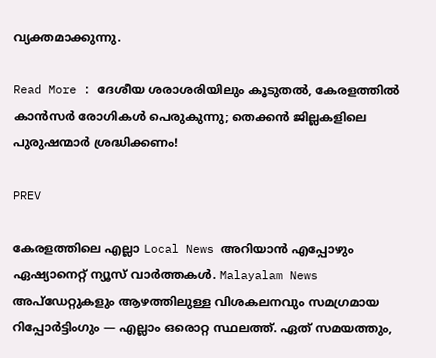വ്യക്തമാക്കുന്നു.

Read More : ദേശീയ ശരാശരിയിലും കൂടുതൽ, കേരളത്തിൽ കാൻസർ രോഗികൾ പെരുകുന്നു; തെക്കൻ ജില്ലകളിലെ പുരുഷന്മാർ ശ്രദ്ധിക്കണം!

PREV

കേരളത്തിലെ എല്ലാ Local News അറിയാൻ എപ്പോഴും ഏഷ്യാനെറ്റ് ന്യൂസ് വാർത്തകൾ. Malayalam News  അപ്‌ഡേറ്റുകളും ആഴത്തിലുള്ള വിശകലനവും സമഗ്രമായ റിപ്പോർട്ടിംഗും — എല്ലാം ഒരൊറ്റ സ്ഥലത്ത്. ഏത് സമയത്തും,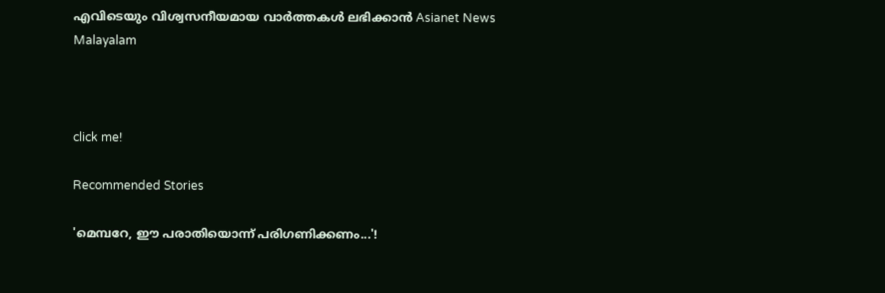എവിടെയും വിശ്വസനീയമായ വാർത്തകൾ ലഭിക്കാൻ Asianet News Malayalam



click me!

Recommended Stories

'മെമ്പറേ, ഈ പരാതിയൊന്ന് പരിഗണിക്കണം...'!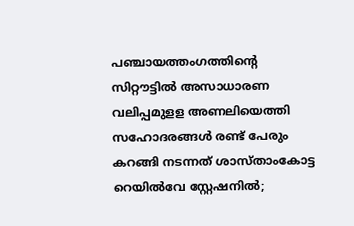പഞ്ചായത്തംഗത്തിന്റെ സിറ്റൗട്ടിൽ അസാധാരണ വലിപ്പമുളള അണലിയെത്തി
സഹോദരങ്ങൾ രണ്ട് പേരും കറങ്ങി നടന്നത് ശാസ്താംകോട്ട റെയിൽവേ സ്റ്റേഷനിൽ;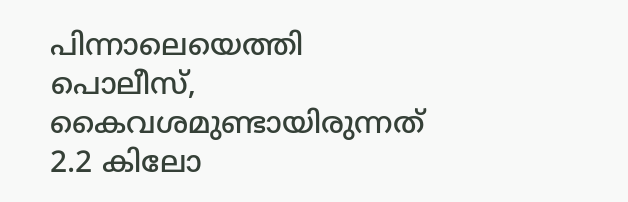പിന്നാലെയെത്തി പൊലീസ്, കൈവശമുണ്ടായിരുന്നത് 2.2 കിലോ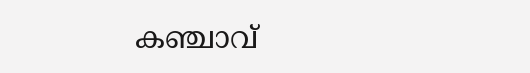കഞ്ചാവ്